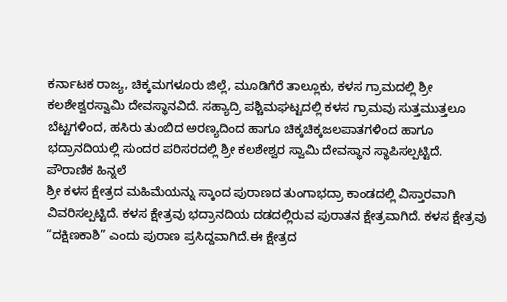ಕರ್ನಾಟಕ ರಾಜ್ಯ, ಚಿಕ್ಕಮಗಳೂರು ಜಿಲ್ಲೆ, ಮೂಡಿಗೆರೆ ತಾಲ್ಲೂಕು, ಕಳಸ ಗ್ರಾಮದಲ್ಲಿ ಶ್ರೀ ಕಲಶೇಶ್ವರಸ್ವಾಮಿ ದೇವಸ್ಥಾನವಿದೆ. ಸಹ್ಯಾದ್ರಿ ಪಶ್ಚಿಮಘಟ್ಟದಲ್ಲಿ ಕಳಸ ಗ್ರಾಮವು ಸುತ್ತಮುತ್ತಲೂ ಬೆಟ್ಟಗಳಿಂದ, ಹಸಿರು ತುಂಬಿದ ಅರಣ್ಯದಿಂದ ಹಾಗೂ ಚಿಕ್ಕಚಿಕ್ಕಜಲಪಾತಗಳಿಂದ ಹಾಗೂ ಭದ್ರಾನದಿಯಲ್ಲಿ ಸುಂದರ ಪರಿಸರದಲ್ಲಿ ಶ್ರೀ ಕಲಶೇಶ್ವರ ಸ್ವಾಮಿ ದೇವಸ್ಥಾನ ಸ್ಥಾಪಿಸಲ್ಪಟ್ಟಿದೆ.
ಪೌರಾಣಿಕ ಹಿನ್ನಲೆ
ಶ್ರೀ ಕಳಸ ಕ್ಷೇತ್ರದ ಮಹಿಮೆಯನ್ನು ಸ್ಕಾಂದ ಪುರಾಣದ ತುಂಗಾಭದ್ರಾ ಕಾಂಡದಲ್ಲಿ ವಿಸ್ತಾರವಾಗಿ ವಿವರಿಸಲ್ಪಟ್ಟಿದೆ. ಕಳಸ ಕ್ಷೇತ್ರವು ಭದ್ರಾನದಿಯ ದಡದಲ್ಲಿರುವ ಪುರಾತನ ಕ್ಷೇತ್ರವಾಗಿದೆ. ಕಳಸ ಕ್ಷೇತ್ರವು “ದಕ್ಷಿಣಕಾಶಿ” ಎಂದು ಪುರಾಣ ಪ್ರಸಿದ್ದವಾಗಿದೆ.ಈ ಕ್ಷೇತ್ರದ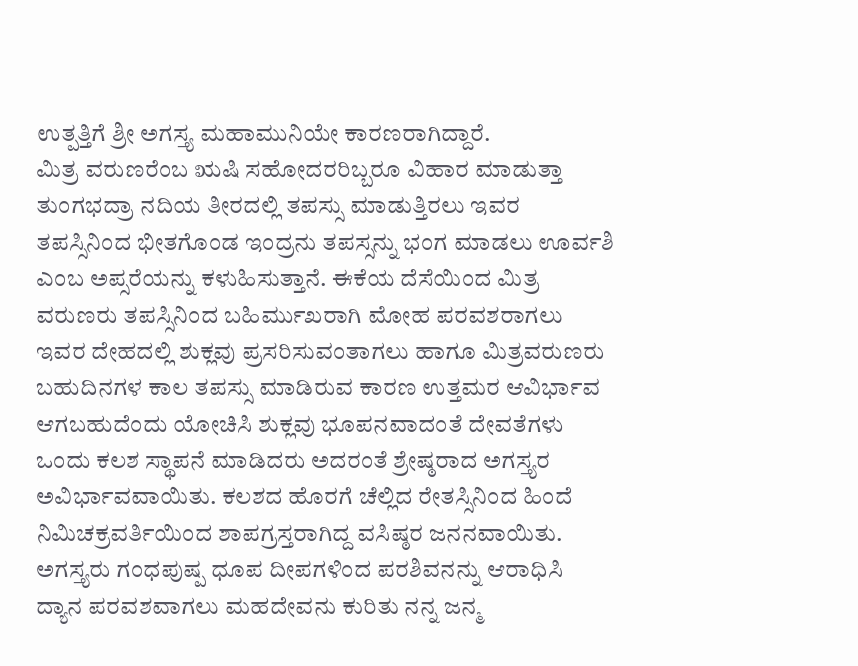ಉತ್ಪತ್ತಿಗೆ ಶ್ರೀ ಅಗಸ್ತ್ಯ ಮಹಾಮುನಿಯೇ ಕಾರಣರಾಗಿದ್ದಾರೆ.
ಮಿತ್ರ ವರುಣರೆಂಬ ಋಷಿ ಸಹೋದರರಿಬ್ಬರೂ ವಿಹಾರ ಮಾಡುತ್ತಾ ತುಂಗಭದ್ರಾ ನದಿಯ ತೀರದಲ್ಲಿ ತಪಸ್ಸು ಮಾಡುತ್ತಿರಲು ಇವರ ತಪಸ್ಸಿನಿಂದ ಭೀತಗೊಂಡ ಇಂದ್ರನು ತಪಸ್ಸನ್ನು ಭಂಗ ಮಾಡಲು ಊರ್ವಶಿ ಎಂಬ ಅಪ್ಸರೆಯನ್ನು ಕಳುಹಿಸುತ್ತಾನೆ. ಈಕೆಯ ದೆಸೆಯಿಂದ ಮಿತ್ರ ವರುಣರು ತಪಸ್ಸಿನಿಂದ ಬಹಿರ್ಮುಖರಾಗಿ ಮೋಹ ಪರವಶರಾಗಲು ಇವರ ದೇಹದಲ್ಲಿ ಶುಕ್ಲವು ಪ್ರಸರಿಸುವಂತಾಗಲು ಹಾಗೂ ಮಿತ್ರವರುಣರು ಬಹುದಿನಗಳ ಕಾಲ ತಪಸ್ಸು ಮಾಡಿರುವ ಕಾರಣ ಉತ್ತಮರ ಆವಿರ್ಭಾವ ಆಗಬಹುದೆಂದು ಯೋಚಿಸಿ ಶುಕ್ಲವು ಭೂಪನವಾದಂತೆ ದೇವತೆಗಳು ಒಂದು ಕಲಶ ಸ್ಥಾಪನೆ ಮಾಡಿದರು ಅದರಂತೆ ಶ್ರೇಷ್ಠರಾದ ಅಗಸ್ತ್ಯರ ಅವಿರ್ಭಾವವಾಯಿತು. ಕಲಶದ ಹೊರಗೆ ಚೆಲ್ಲಿದ ರೇತಸ್ಸಿನಿಂದ ಹಿಂದೆ ನಿಮಿಚಕ್ರವರ್ತಿಯಿಂದ ಶಾಪಗ್ರಸ್ತರಾಗಿದ್ದ ವಸಿಷ್ಠರ ಜನನವಾಯಿತು. ಅಗಸ್ತ್ಯರು ಗಂಧಪುಷ್ಪ ಧೂಪ ದೀಪಗಳಿಂದ ಪರಶಿವನನ್ನು ಆರಾಧಿಸಿ ದ್ಯಾನ ಪರವಶವಾಗಲು ಮಹದೇವನು ಕುರಿತು ನನ್ನ ಜನ್ಮ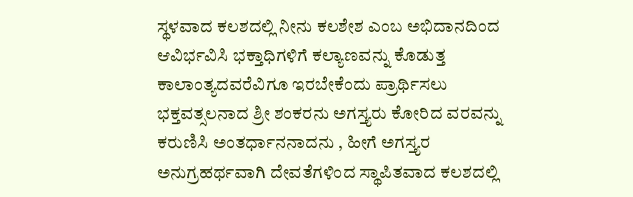ಸ್ಥಳವಾದ ಕಲಶದಲ್ಲಿ ನೀನು ಕಲಶೇಶ ಎಂಬ ಅಭಿದಾನದಿಂದ ಆವಿರ್ಭವಿಸಿ ಭಕ್ತಾಧಿಗಳಿಗೆ ಕಲ್ಯಾಣವನ್ನು ಕೊಡುತ್ತ ಕಾಲಾಂತ್ಯದವರೆವಿಗೂ ಇರಬೇಕೆಂದು ಪ್ರಾರ್ಥಿಸಲು ಭಕ್ತವತ್ಸಲನಾದ ಶ್ರೀ ಶಂಕರನು ಅಗಸ್ತ್ಯರು ಕೋರಿದ ವರವನ್ನು ಕರುಣಿಸಿ ಅಂತರ್ಧಾನನಾದನು , ಹೀಗೆ ಅಗಸ್ತ್ಯರ ಅನುಗ್ರಹರ್ಥವಾಗಿ ದೇವತೆಗಳಿಂದ ಸ್ಥಾಪಿತವಾದ ಕಲಶದಲ್ಲಿ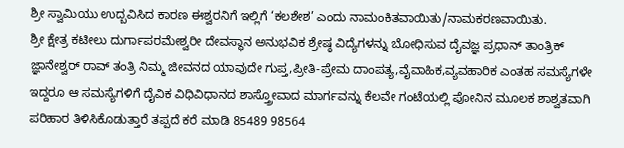ಶ್ರೀ ಸ್ವಾಮಿಯು ಉದ್ಬವಿಸಿದ ಕಾರಣ ಈಶ್ವರನಿಗೆ ಇಲ್ಲಿಗೆ ‘ಕಲಶೇಶ’ ಎಂದು ನಾಮಂಕಿತವಾಯಿತು/ನಾಮಕರಣವಾಯಿತು.
ಶ್ರೀ ಕ್ಷೇತ್ರ ಕಟೀಲು ದುರ್ಗಾಪರಮೇಶ್ವರೀ ದೇವಸ್ಥಾನ ಅನುಭವಿಕ ಶ್ರೇಷ್ಠ ವಿದ್ಯೆಗಳನ್ನು ಬೋಧಿಸುವ ದೈವಜ್ಞ ಪ್ರಧಾನ್ ತಾಂತ್ರಿಕ್ ಜ್ಞಾನೇಶ್ವರ್ ರಾವ್ ತಂತ್ರಿ ನಿಮ್ಮ ಜೀವನದ ಯಾವುದೇ ಗುಪ್ತ,ಪ್ರೀತಿ-ಪ್ರೇಮ ದಾಂಪತ್ಯ,ವೈವಾಹಿಕ,ವ್ಯವಹಾರಿಕ ಎಂತಹ ಸಮಸ್ಯೆಗಳೇ ಇದ್ದರೂ ಆ ಸಮಸ್ಯೆಗಳಿಗೆ ದೈವಿಕ ವಿಧಿವಿಧಾನದ ಶಾಸ್ತ್ರೋವಾದ ಮಾರ್ಗವನ್ನು ಕೆಲವೇ ಗಂಟೆಯಲ್ಲಿ ಪೋನಿನ ಮೂಲಕ ಶಾಶ್ವತವಾಗಿ ಪರಿಹಾರ ತಿಳಿಸಿಕೊಡುತ್ತಾರೆ ತಪ್ಪದೆ ಕರೆ ಮಾಡಿ 85489 98564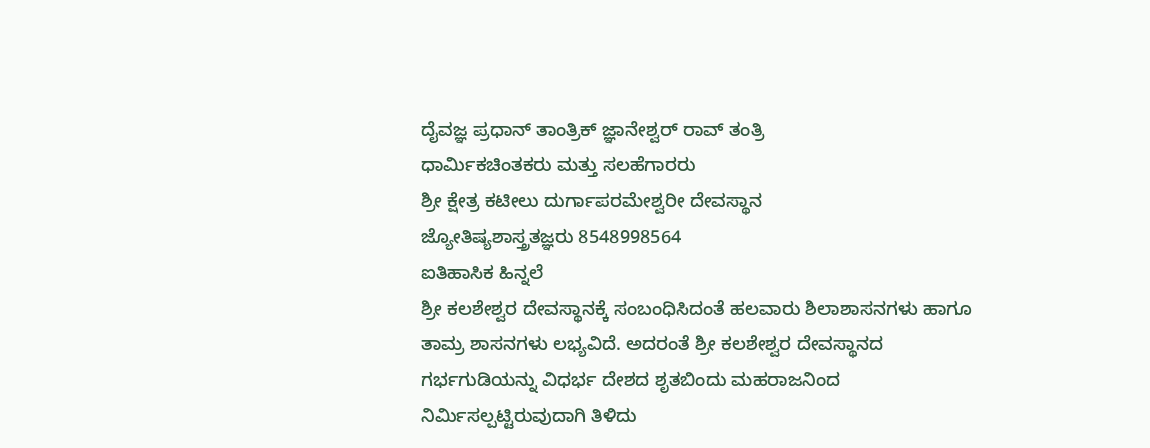ದೈವಜ್ಞ ಪ್ರಧಾನ್ ತಾಂತ್ರಿಕ್ ಜ್ಞಾನೇಶ್ವರ್ ರಾವ್ ತಂತ್ರಿ
ಧಾರ್ಮಿಕಚಿಂತಕರು ಮತ್ತು ಸಲಹೆಗಾರರು
ಶ್ರೀ ಕ್ಷೇತ್ರ ಕಟೀಲು ದುರ್ಗಾಪರಮೇಶ್ವರೀ ದೇವಸ್ಥಾನ
ಜ್ಯೋತಿಷ್ಯಶಾಸ್ತ್ರತಜ್ಞರು 8548998564
ಐತಿಹಾಸಿಕ ಹಿನ್ನಲೆ
ಶ್ರೀ ಕಲಶೇಶ್ವರ ದೇವಸ್ಥಾನಕ್ಕೆ ಸಂಬಂಧಿಸಿದಂತೆ ಹಲವಾರು ಶಿಲಾಶಾಸನಗಳು ಹಾಗೂ ತಾಮ್ರ ಶಾಸನಗಳು ಲಭ್ಯವಿದೆ. ಅದರಂತೆ ಶ್ರೀ ಕಲಶೇಶ್ವರ ದೇವಸ್ಥಾನದ ಗರ್ಭಗುಡಿಯನ್ನು ವಿಧರ್ಭ ದೇಶದ ಶೃತಬಿಂದು ಮಹರಾಜನಿಂದ ನಿರ್ಮಿಸಲ್ಪಟ್ಟಿರುವುದಾಗಿ ತಿಳಿದು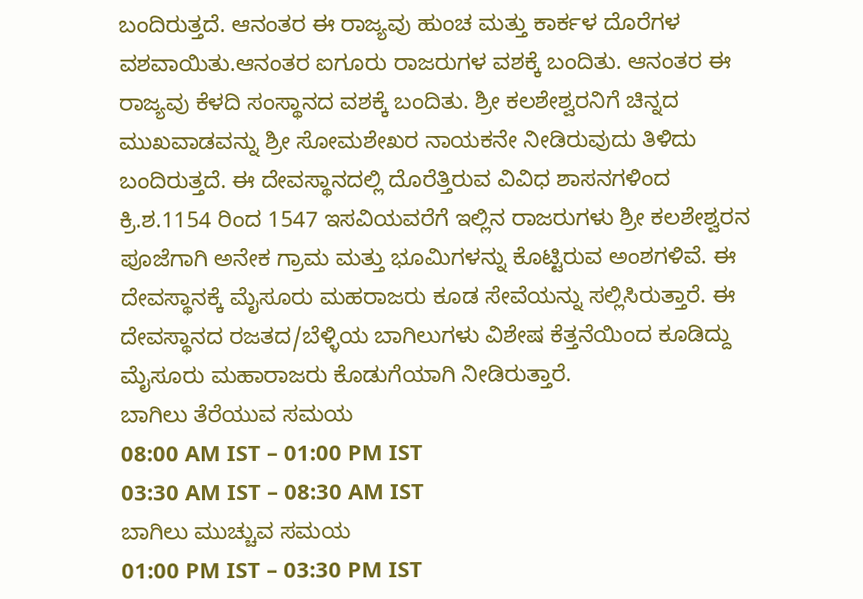ಬಂದಿರುತ್ತದೆ. ಆನಂತರ ಈ ರಾಜ್ಯವು ಹುಂಚ ಮತ್ತು ಕಾರ್ಕಳ ದೊರೆಗಳ ವಶವಾಯಿತು.ಆನಂತರ ಐಗೂರು ರಾಜರುಗಳ ವಶಕ್ಕೆ ಬಂದಿತು. ಆನಂತರ ಈ ರಾಜ್ಯವು ಕೆಳದಿ ಸಂಸ್ಥಾನದ ವಶಕ್ಕೆ ಬಂದಿತು. ಶ್ರೀ ಕಲಶೇಶ್ವರನಿಗೆ ಚಿನ್ನದ ಮುಖವಾಡವನ್ನು ಶ್ರೀ ಸೋಮಶೇಖರ ನಾಯಕನೇ ನೀಡಿರುವುದು ತಿಳಿದು ಬಂದಿರುತ್ತದೆ. ಈ ದೇವಸ್ಥಾನದಲ್ಲಿ ದೊರೆತ್ತಿರುವ ವಿವಿಧ ಶಾಸನಗಳಿಂದ ಕ್ರಿ.ಶ.1154 ರಿಂದ 1547 ಇಸವಿಯವರೆಗೆ ಇಲ್ಲಿನ ರಾಜರುಗಳು ಶ್ರೀ ಕಲಶೇಶ್ವರನ ಪೂಜೆಗಾಗಿ ಅನೇಕ ಗ್ರಾಮ ಮತ್ತು ಭೂಮಿಗಳನ್ನು ಕೊಟ್ಟಿರುವ ಅಂಶಗಳಿವೆ. ಈ ದೇವಸ್ಥಾನಕ್ಕೆ ಮೈಸೂರು ಮಹರಾಜರು ಕೂಡ ಸೇವೆಯನ್ನು ಸಲ್ಲಿಸಿರುತ್ತಾರೆ. ಈ ದೇವಸ್ಥಾನದ ರಜತದ/ಬೆಳ್ಳಿಯ ಬಾಗಿಲುಗಳು ವಿಶೇಷ ಕೆತ್ತನೆಯಿಂದ ಕೂಡಿದ್ದು ಮೈಸೂರು ಮಹಾರಾಜರು ಕೊಡುಗೆಯಾಗಿ ನೀಡಿರುತ್ತಾರೆ.
ಬಾಗಿಲು ತೆರೆಯುವ ಸಮಯ
08:00 AM IST – 01:00 PM IST
03:30 AM IST – 08:30 AM IST
ಬಾಗಿಲು ಮುಚ್ಚುವ ಸಮಯ
01:00 PM IST – 03:30 PM IST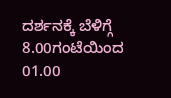ದರ್ಶನಕ್ಕೆ ಬೆಳಿಗ್ಗೆ 8.00ಗಂಟೆಯಿಂದ 01.00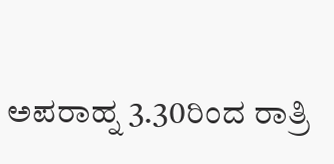ಅಪರಾಹ್ನ 3.30ರಿಂದ ರಾತ್ರಿ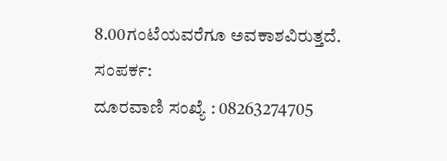8.00ಗಂಟೆಯವರೆಗೂ ಅವಕಾಶವಿರುತ್ತದೆ.
ಸಂಪರ್ಕ:
ದೂರವಾಣಿ ಸಂಖ್ಯೆ : 08263274705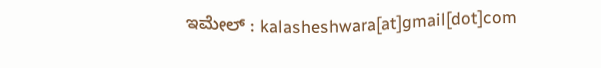ಇಮೇಲ್ : kalasheshwara[at]gmail[dot]com